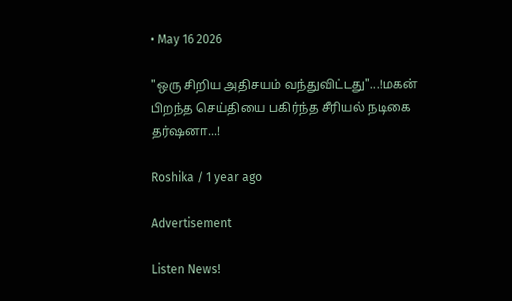• May 16 2026

"ஒரு சிறிய அதிசயம் வந்துவிட்டது"...!மகன் பிறந்த செய்தியை பகிர்ந்த சீரியல் நடிகை தர்ஷனா...!

Roshika / 1 year ago

Advertisement

Listen News!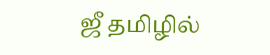ஜீ தமிழில்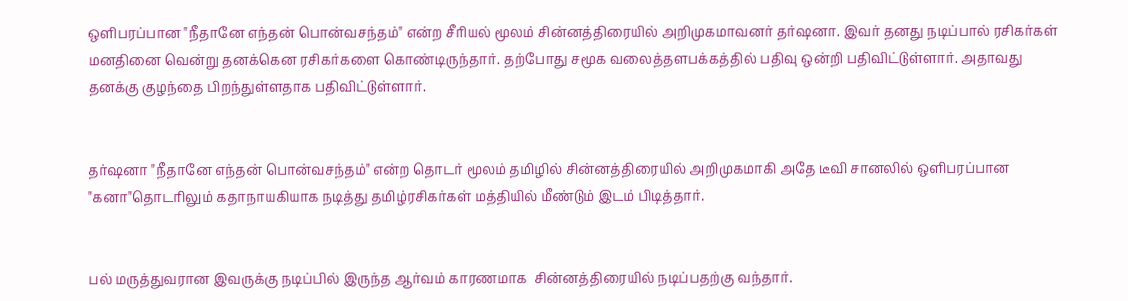ஒளிபரப்பான "நீதானே எந்தன் பொன்வசந்தம்" என்ற சீரியல் மூலம் சின்னத்திரையில் அறிமுகமாவனர் தர்ஷனா. இவர் தனது நடிப்பால் ரசிகர்கள் மனதினை வென்று தனக்கென ரசிகர்களை கொண்டிருந்தார். தற்போது சமூக வலைத்தளபக்கத்தில் பதிவு ஒன்றி பதிவிட்டுள்ளார். அதாவது தனக்கு குழந்தை பிறந்துள்ளதாக பதிவிட்டுள்ளார்.


தர்ஷனா "நீதானே எந்தன் பொன்வசந்தம்" என்ற தொடர் மூலம் தமிழில் சின்னத்திரையில் அறிமுகமாகி அதே டீவி சானலில் ஒளிபரப்பான "கனா"தொடரிலும் கதாநாயகியாக நடித்து தமிழ்ரசிகர்கள் மத்தியில் மீண்டும் இடம் பிடித்தார்.


பல் மருத்துவரான இவருக்கு நடிப்பில் இருந்த ஆர்வம் காரணமாக  சின்னத்திரையில் நடிப்பதற்கு வந்தார்.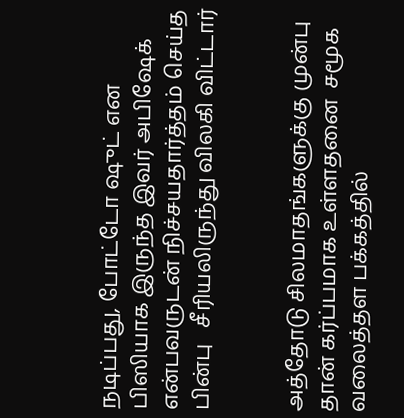நடிப்பது, போட்டோ ஷுட் என பிஸியாக இருந்த இவர் அபிஷேக் என்பவருடன் நிச்சயதார்த்தம் செய்த பின்பு   சீரியலிருந்து விலகி விட்டார்


அத்தோடு சிலமாதங்களுக்கு முன்பு தான் கர்ப்பமாக உள்ளதனை  சமூக வலைத்தள பக்கத்தில்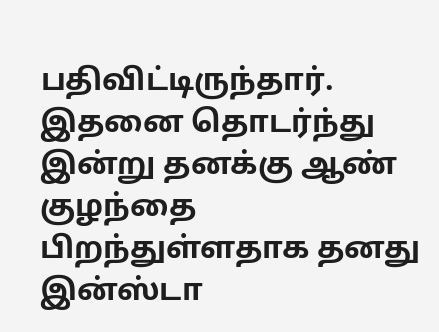பதிவிட்டிருந்தார். இதனை தொடர்ந்து இன்று தனக்கு ஆண்  குழந்தை பிறந்துள்ளதாக தனது இன்ஸ்டா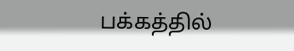பக்கத்தில்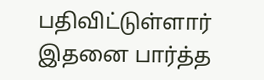பதிவிட்டுள்ளார்  இதனை பார்த்த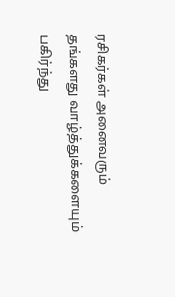ரசிகர்கள் அனைவரும்  தங்களது வாழ்த்துக்களையும் பகிர்ந்து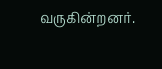வருகின்றனர்.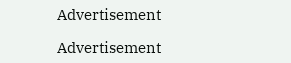Advertisement

Advertisement